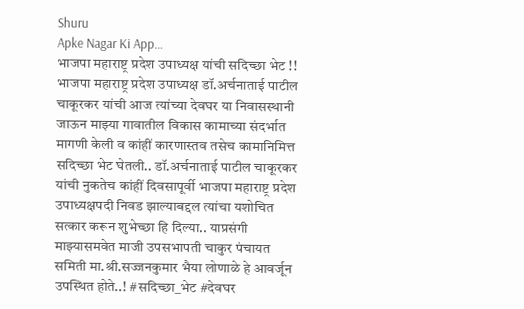Shuru
Apke Nagar Ki App…
भाजपा महाराष्ट्र प्रदेश उपाध्यक्ष यांची सदिच्छा भेट !! भाजपा महाराष्ट्र प्रदेश उपाध्यक्ष डॉ.अर्चनाताई पाटील चाकूरकर यांची आज त्यांच्या देवघर या निवासस्थानी जाऊन माझ्या गावातील विकास कामाच्या संदर्भात मागणी केली व कांहीं कारणास्तव तसेच कामानिमित्त सदिच्छा भेट घेतली.. डॉ.अर्चनाताई पाटील चाकूरकर यांची नुकतेच कांहीं दिवसापूर्वी भाजपा महाराष्ट्र प्रदेश उपाध्यक्षपदी निवड झाल्याबद्दल त्यांचा यशोचित सत्कार करून शुभेच्छा हि दिल्या.. याप्रसंगी माझ्यासमवेत माजी उपसभापती चाकुर पंचायत समिती मा.श्री.सज्जनकुमार भैया लोणाळे हे आवर्जून उपस्थित होते..! #सदिच्छा_भेट #देवघर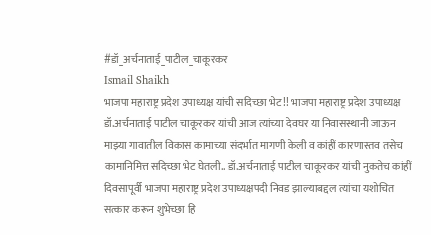#डॉ_अर्चनाताई_पाटील_चाकूरकर
Ismail Shaikh
भाजपा महाराष्ट्र प्रदेश उपाध्यक्ष यांची सदिच्छा भेट !! भाजपा महाराष्ट्र प्रदेश उपाध्यक्ष डॉ.अर्चनाताई पाटील चाकूरकर यांची आज त्यांच्या देवघर या निवासस्थानी जाऊन माझ्या गावातील विकास कामाच्या संदर्भात मागणी केली व कांहीं कारणास्तव तसेच कामानिमित्त सदिच्छा भेट घेतली.. डॉ.अर्चनाताई पाटील चाकूरकर यांची नुकतेच कांहीं दिवसापूर्वी भाजपा महाराष्ट्र प्रदेश उपाध्यक्षपदी निवड झाल्याबद्दल त्यांचा यशोचित सत्कार करून शुभेच्छा हि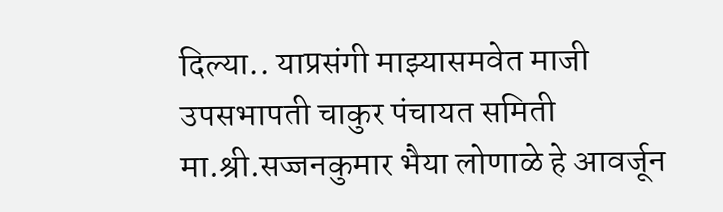दिल्या.. याप्रसंगी माझ्यासमवेत माजी उपसभापती चाकुर पंचायत समिती मा.श्री.सज्जनकुमार भैया लोणाळे हे आवर्जून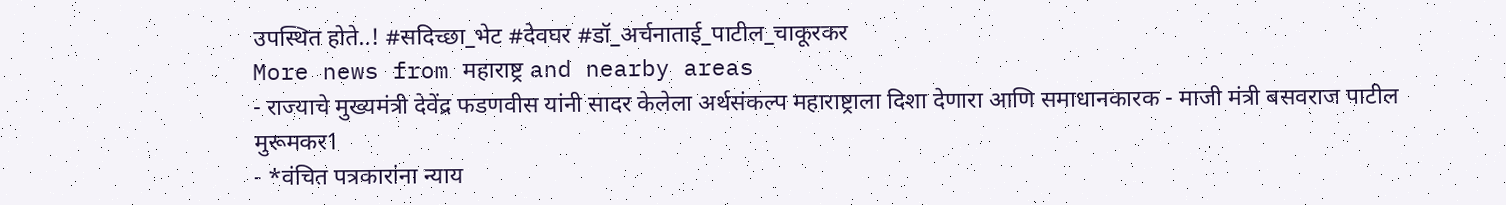उपस्थित होते..! #सदिच्छा_भेट #देवघर #डॉ_अर्चनाताई_पाटील_चाकूरकर
More news from महाराष्ट्र and nearby areas
- राज्याचे मुख्यमंत्री देवेंद्र फडणवीस यांनी सादर केलेला अर्थसंकल्प महाराष्ट्राला दिशा देणारा आणि समाधानकारक - माजी मंत्री बसवराज पाटील मुरूमकर1
- *वंचित पत्रकारांना न्याय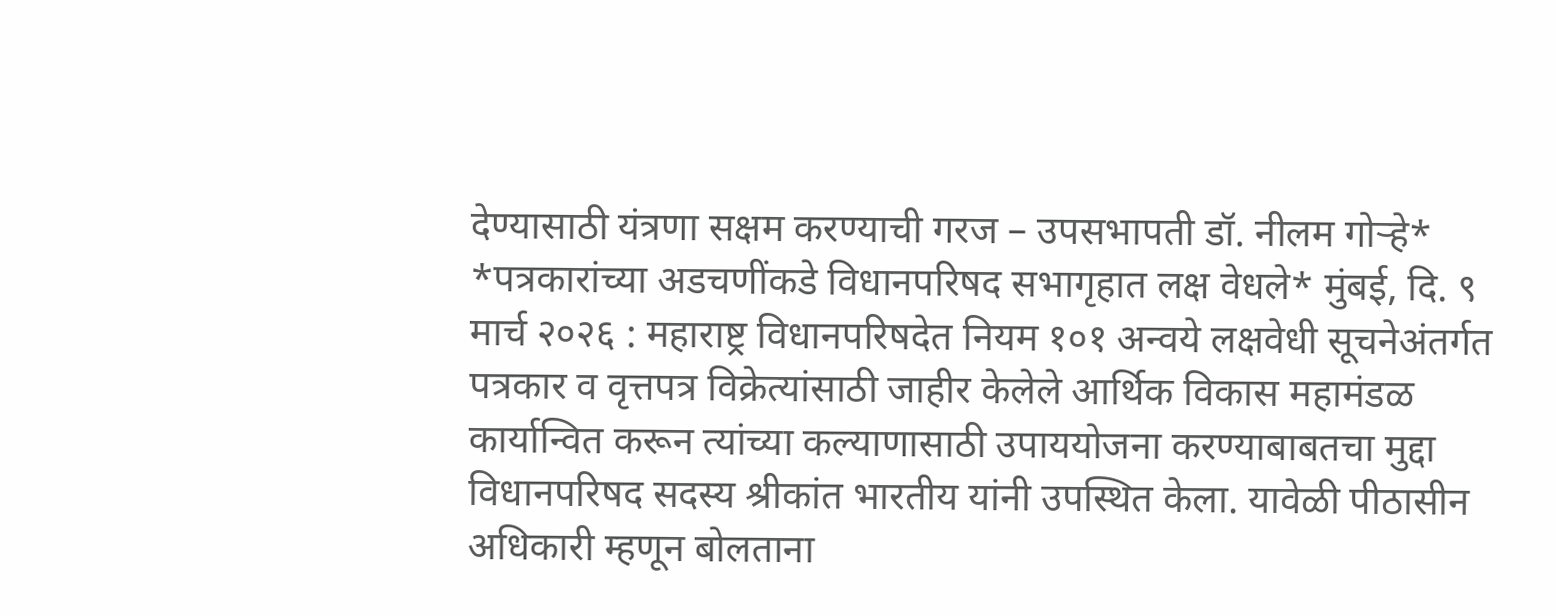देण्यासाठी यंत्रणा सक्षम करण्याची गरज – उपसभापती डॉ. नीलम गोऱ्हे* *पत्रकारांच्या अडचणींकडे विधानपरिषद सभागृहात लक्ष वेधले* मुंबई, दि. ९ मार्च २०२६ : महाराष्ट्र विधानपरिषदेत नियम १०१ अन्वये लक्षवेधी सूचनेअंतर्गत पत्रकार व वृत्तपत्र विक्रेत्यांसाठी जाहीर केलेले आर्थिक विकास महामंडळ कार्यान्वित करून त्यांच्या कल्याणासाठी उपाययोजना करण्याबाबतचा मुद्दा विधानपरिषद सदस्य श्रीकांत भारतीय यांनी उपस्थित केला. यावेळी पीठासीन अधिकारी म्हणून बोलताना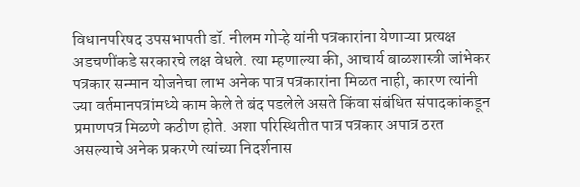विधानपरिषद उपसभापती डॉ. नीलम गोऱ्हे यांनी पत्रकारांना येणाऱ्या प्रत्यक्ष अडचणींकडे सरकारचे लक्ष वेधले. त्या म्हणाल्या की, आचार्य बाळशास्त्री जांभेकर पत्रकार सन्मान योजनेचा लाभ अनेक पात्र पत्रकारांना मिळत नाही, कारण त्यांनी ज्या वर्तमानपत्रांमध्ये काम केले ते बंद पडलेले असते किंवा संबंधित संपादकांकडून प्रमाणपत्र मिळणे कठीण होते. अशा परिस्थितीत पात्र पत्रकार अपात्र ठरत असल्याचे अनेक प्रकरणे त्यांच्या निदर्शनास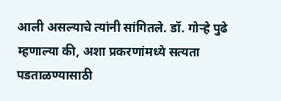आली असल्याचे त्यांनी सांगितले. डॉ. गोऱ्हे पुढे म्हणाल्या की, अशा प्रकरणांमध्ये सत्यता पडताळण्यासाठी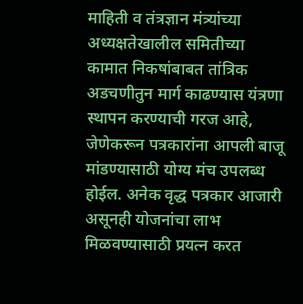माहिती व तंत्रज्ञान मंत्र्यांच्या अध्यक्षतेखालील समितीच्या कामात निकषांबाबत तांत्रिक अडचणीतुन मार्ग काढण्यास यंत्रणा स्थापन करण्याची गरज आहे, जेणेकरून पत्रकारांना आपली बाजू मांडण्यासाठी योग्य मंच उपलब्ध होईल. अनेक वृद्ध पत्रकार आजारी असूनही योजनांचा लाभ मिळवण्यासाठी प्रयत्न करत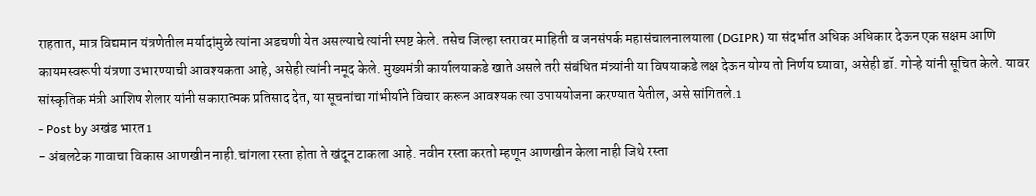राहतात, मात्र विद्यमान यंत्रणेतील मर्यादांमुळे त्यांना अडचणी येत असल्याचे त्यांनी स्पष्ट केले. तसेच जिल्हा स्तरावर माहिती व जनसंपर्क महासंचालनालयाला (DGIPR) या संदर्भात अधिक अधिकार देऊन एक सक्षम आणि कायमस्वरूपी यंत्रणा उभारण्याची आवश्यकता आहे, असेही त्यांनी नमूद केले. मुख्यमंत्री कार्यालयाकडे खाते असले तरी संबंधित मंत्र्यांनी या विषयाकडे लक्ष देऊन योग्य तो निर्णय घ्यावा, असेही डॉ. गोऱ्हे यांनी सूचित केले. यावर सांस्कृतिक मंत्री आशिष शेलार यांनी सकारात्मक प्रतिसाद देत, या सूचनांचा गांभीर्याने विचार करून आवश्यक त्या उपाययोजना करण्यात येतील, असे सांगितले.1
- Post by अखंड भारत1
- अंबलटेक गावाचा विकास आणखीन नाही.चांगला रस्ता होता ते खंदून टाकला आहे. नवीन रस्ता करतो म्हणून आणखीन केला नाही जिथे रस्ता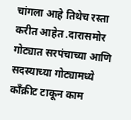चांगला आहे तिथेच रस्ता करीत आहेत .दारासमोर गोट्यात सरपंचाच्या आणि सदस्याच्या गोट्यामध्ये काँक्रीट टाकून काम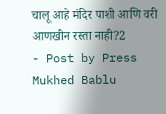चालू आहे मंदिर पाशी आणि वरी आणखीन रस्ता नाही?2
- Post by Press Mukhed Bablu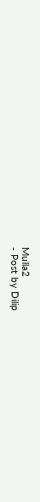Mulla2
- Post by Dilip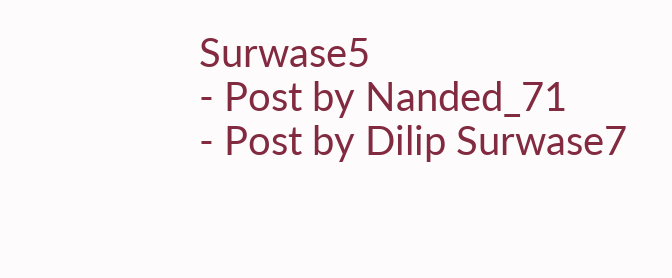Surwase5
- Post by Nanded_71
- Post by Dilip Surwase7